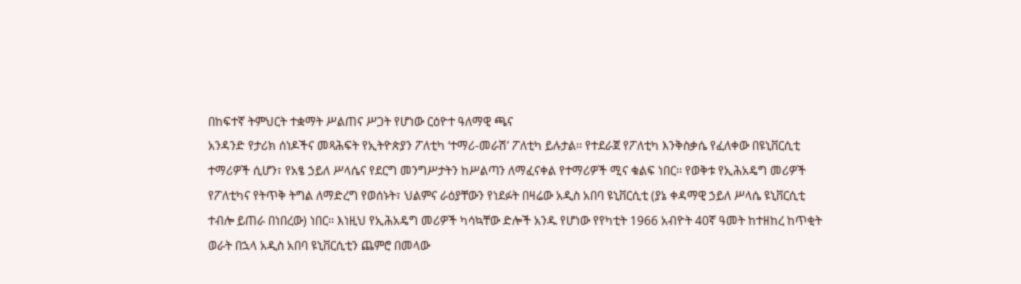በከፍተኛ ትምህርት ተቋማት ሥልጠና ሥጋት የሆነው ርዕዮተ ዓለማዊ ጫና
አንዳንድ የታሪክ ሰነዶችና መጻሕፍት የኢትዮጵያን ፖለቲካ ‘ተማሪ-መራሽ’ ፖለቲካ ይሉታል፡፡ የተደራጀ የፖለቲካ እንቅስቃሴ የፈለቀው በዩኒቨርሲቲ ተማሪዎች ሲሆን፣ የአፄ ኃይለ ሥላሴና የደርግ መንግሥታትን ከሥልጣን ለማፈናቀል የተማሪዎች ሚና ቁልፍ ነበር፡፡ የወቅቱ የኢሕአዴግ መሪዎች የፖለቲካና የትጥቅ ትግል ለማድረግ የወሰኑት፣ ህልምና ራዕያቸውን የነደፉት በዛሬው አዲስ አበባ ዩኒቨርሲቲ (ያኔ ቀዳማዊ ኃይለ ሥላሴ ዩኒቨርሲቲ ተብሎ ይጠራ በነበረው) ነበር፡፡ እነዚህ የኢሕአዴግ መሪዎች ካሳኳቸው ድሎች አንዱ የሆነው የየካቲት 1966 አብዮት 40ኛ ዓመት ከተዘከረ ከጥቂት ወራት በኋላ አዲስ አበባ ዩኒቨርሲቲን ጨምሮ በመላው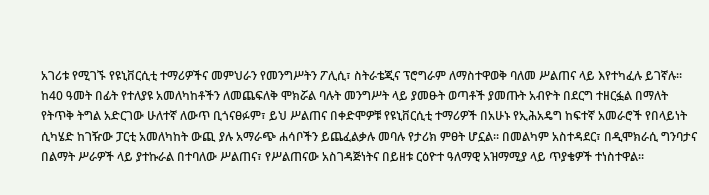አገሪቱ የሚገኙ የዩኒቨርሲቲ ተማሪዎችና መምህራን የመንግሥትን ፖሊሲ፣ ስትራቴጂና ፕሮግራም ለማስተዋወቅ ባለመ ሥልጠና ላይ እየተካፈሉ ይገኛሉ፡፡ ከ40 ዓመት በፊት የተለያዩ አመለካከቶችን ለመጨፍለቅ ሞክሯል ባሉት መንግሥት ላይ ያመፁት ወጣቶች ያመጡት አብዮት በደርግ ተዘርፏል በማለት የትጥቅ ትግል አድርገው ሁለተኛ ለውጥ ቢጎናፀፉም፣ ይህ ሥልጠና በቀድሞዎቹ የዩኒቨርሲቲ ተማሪዎች በአሁኑ የኢሕአዴግ ከፍተኛ አመራሮች የበላይነት ሲካሄድ ከገዥው ፓርቲ አመለካከት ውጪ ያሉ አማራጭ ሐሳቦችን ይጨፈልቃሉ መባሉ የታሪክ ምፀት ሆኗል፡፡ በመልካም አስተዳደር፣ በዲሞክራሲ ግንባታና በልማት ሥራዎች ላይ ያተኩራል በተባለው ሥልጠና፣ የሥልጠናው አስገዳጅነትና በይዘቱ ርዕዮተ ዓለማዊ አዝማሚያ ላይ ጥያቄዎች ተነስተዋል፡፡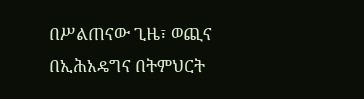በሥልጠናው ጊዜ፣ ወጪና በኢሕአዴግና በትምህርት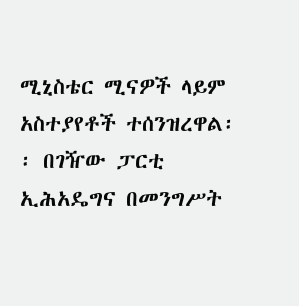ሚኒስቴር ሚናዎች ላይም አስተያየቶች ተሰንዝረዋል፡፡ በገዥው ፓርቲ ኢሕአዴግና በመንግሥት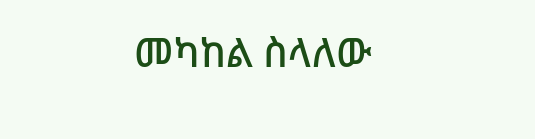መካከል ስላለው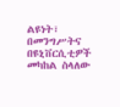ልዩነት፣ በመንግሥትና በዩኒቨርሲቲዎች መካከል ስላለው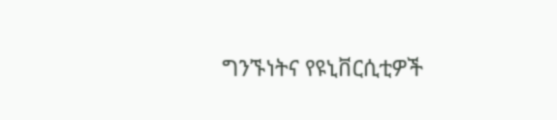ግንኙነትና የዩኒቨርሲቲዎች